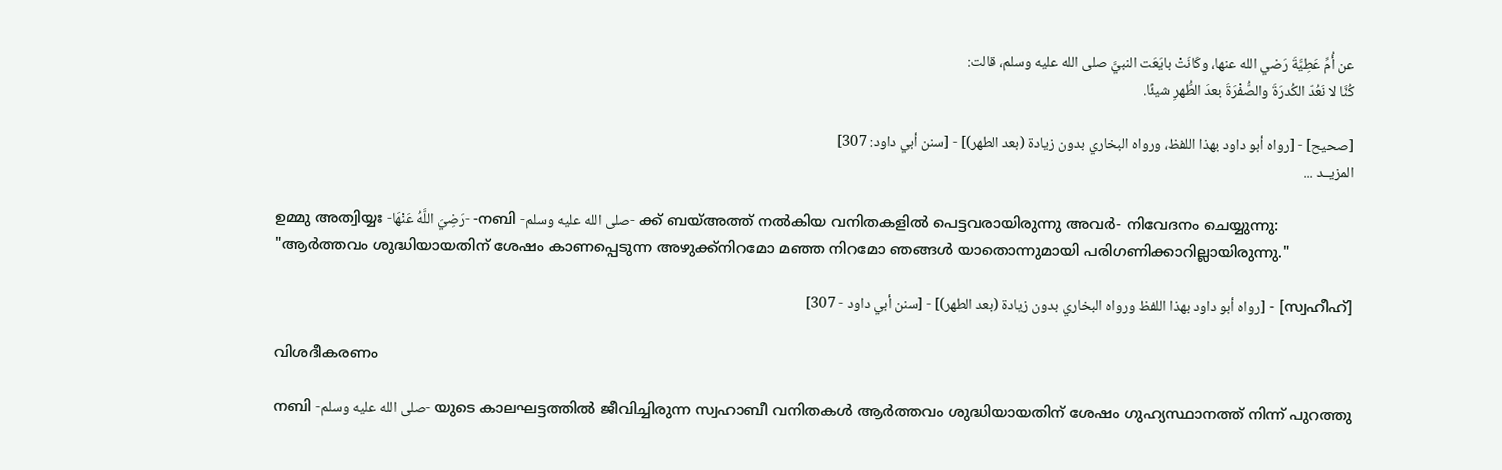عن أُمِّ عَطِيَّةَ رَضي الله عنها، وكَانَتْ بايَعَت النبيَّ صلى الله عليه وسلم، قالت:
كُنَّا لا نَعُدّ الكُدرَةَ والصُّفْرَةَ بعدَ الطُّهرِ شيئًا.

[صحيح] - [رواه أبو داود بهذا اللفظ، ورواه البخاري بدون زيادة (بعد الطهر)] - [سنن أبي داود: 307]
المزيــد ...

ഉമ്മു അത്വിയ്യഃ -رَضِيَ اللَّهُ عَنْهَا- -നബി -صلى الله عليه وسلم- ക്ക് ബയ്അത്ത് നൽകിയ വനിതകളിൽ പെട്ടവരായിരുന്നു അവർ- നിവേദനം ചെയ്യുന്നു:
"ആർത്തവം ശുദ്ധിയായതിന് ശേഷം കാണപ്പെടുന്ന അഴുക്ക്നിറമോ മഞ്ഞ നിറമോ ഞങ്ങൾ യാതൊന്നുമായി പരിഗണിക്കാറില്ലായിരുന്നു."

[സ്വഹീഹ്] - [رواه أبو داود بهذا اللفظ ورواه البخاري بدون زيادة (بعد الطهر)] - [سنن أبي داود - 307]

വിശദീകരണം

നബി -صلى الله عليه وسلم- യുടെ കാലഘട്ടത്തിൽ ജീവിച്ചിരുന്ന സ്വഹാബീ വനിതകൾ ആർത്തവം ശുദ്ധിയായതിന് ശേഷം ഗുഹ്യസ്ഥാനത്ത് നിന്ന് പുറത്തു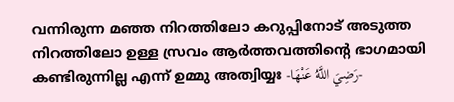വന്നിരുന്ന മഞ്ഞ നിറത്തിലോ കറുപ്പിനോട് അടുത്ത നിറത്തിലോ ഉള്ള സ്രവം ആർത്തവത്തിൻ്റെ ഭാഗമായി കണ്ടിരുന്നില്ല എന്ന് ഉമ്മു അത്വിയ്യഃ -رَضِيَ اللَّهُ عَنْهَا-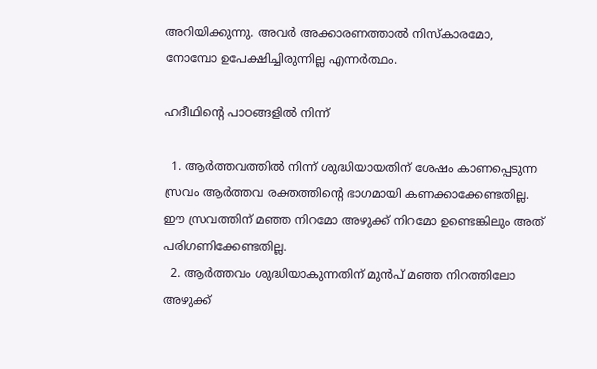അറിയിക്കുന്നു. അവർ അക്കാരണത്താൽ നിസ്കാരമോ, നോമ്പോ ഉപേക്ഷിച്ചിരുന്നില്ല എന്നർത്ഥം.

ഹദീഥിൻ്റെ പാഠങ്ങളിൽ നിന്ന്

  1. ആർത്തവത്തിൽ നിന്ന് ശുദ്ധിയായതിന് ശേഷം കാണപ്പെടുന്ന സ്രവം ആർത്തവ രക്തത്തിൻ്റെ ഭാഗമായി കണക്കാക്കേണ്ടതില്ല. ഈ സ്രവത്തിന് മഞ്ഞ നിറമോ അഴുക്ക് നിറമോ ഉണ്ടെങ്കിലും അത് പരിഗണിക്കേണ്ടതില്ല.
  2. ആർത്തവം ശുദ്ധിയാകുന്നതിന് മുൻപ് മഞ്ഞ നിറത്തിലോ അഴുക്ക്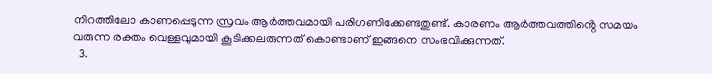നിറത്തിലോ കാണപ്പെടുന്ന സ്രവം ആർത്തവമായി പരിഗണിക്കേണ്ടതുണ്ട്. കാരണം ആർത്തവത്തിൻ്റെ സമയം വരുന്ന രക്തം വെള്ളവുമായി കൂടിക്കലരുന്നത് കൊണ്ടാണ് ഇങ്ങനെ സംഭവിക്കുന്നത്.
  3.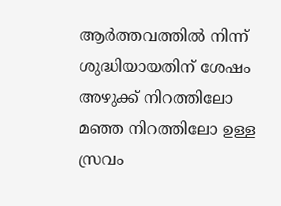ആർത്തവത്തിൽ നിന്ന് ശുദ്ധിയായതിന് ശേഷം അഴുക്ക് നിറത്തിലോ മഞ്ഞ നിറത്തിലോ ഉള്ള സ്രവം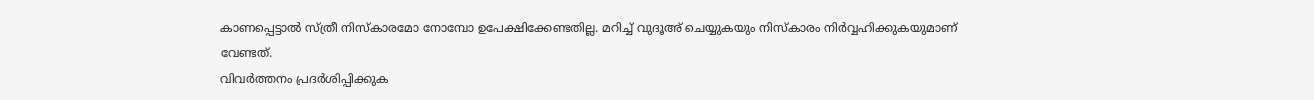കാണപ്പെട്ടാൽ സ്ത്രീ നിസ്കാരമോ നോമ്പോ ഉപേക്ഷിക്കേണ്ടതില്ല. മറിച്ച് വുദൂഅ് ചെയ്യുകയും നിസ്കാരം നിർവ്വഹിക്കുകയുമാണ് വേണ്ടത്.
വിവർത്തനം പ്രദർശിപ്പിക്കുക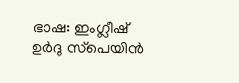ഭാഷ: ഇംഗ്ലീഷ് ഉർദു സ്‌പെയിൻ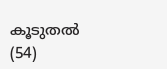കൂടുതൽ (54)